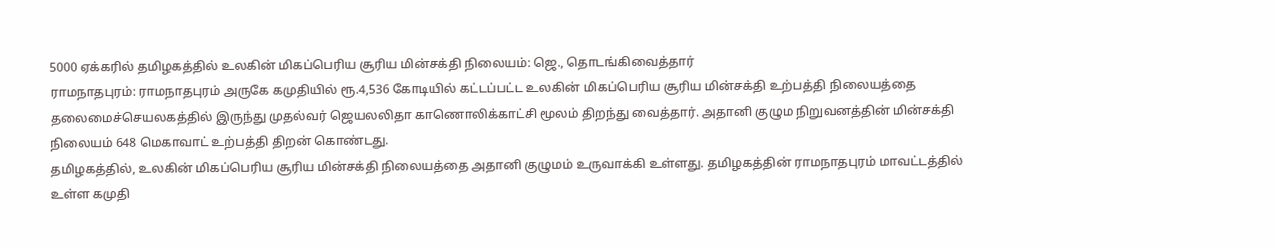5000 ஏக்கரில் தமிழகத்தில் உலகின் மிகப்பெரிய சூரிய மின்சக்தி நிலையம்: ஜெ., தொடங்கிவைத்தார்
ராமநாதபுரம்: ராமநாதபுரம் அருகே கமுதியில் ரூ.4,536 கோடியில் கட்டப்பட்ட உலகின் மிகப்பெரிய சூரிய மின்சக்தி உற்பத்தி நிலையத்தை தலைமைச்செயலகத்தில் இருந்து முதல்வர் ஜெயலலிதா காணொலிக்காட்சி மூலம் திறந்து வைத்தார். அதானி குழும நிறுவனத்தின் மின்சக்தி நிலையம் 648 மெகாவாட் உற்பத்தி திறன் கொண்டது.
தமிழகத்தில், உலகின் மிகப்பெரிய சூரிய மின்சக்தி நிலையத்தை அதானி குழுமம் உருவாக்கி உள்ளது. தமிழகத்தின் ராமநாதபுரம் மாவட்டத்தில் உள்ள கமுதி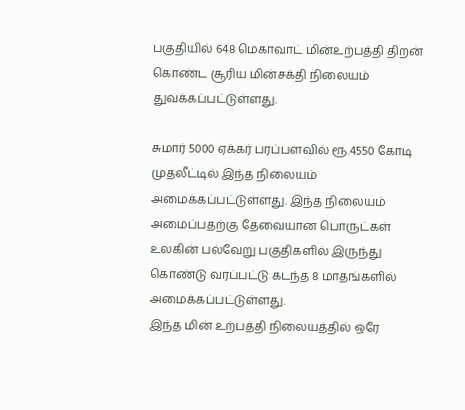பகுதியில் 648 மெகாவாட் மின்உற்பத்தி திறன் கொண்ட சூரிய மின்சக்தி நிலையம் துவக்கப்பட்டுள்ளது.

சுமார் 5000 ஏக்கர் பரப்பளவில் ரூ.4550 கோடி முதலீட்டில் இந்த நிலையம் அமைக்கப்பட்டுள்ளது. இந்த நிலையம் அமைப்பதற்கு தேவையான பொருட்கள் உலகின் பல்வேறு பகுதிகளில் இருந்து கொண்டு வரப்பட்டு கடந்த 8 மாதங்களில் அமைக்கப்பட்டுள்ளது.
இந்த மின் உற்பத்தி நிலையத்தில் ஒரே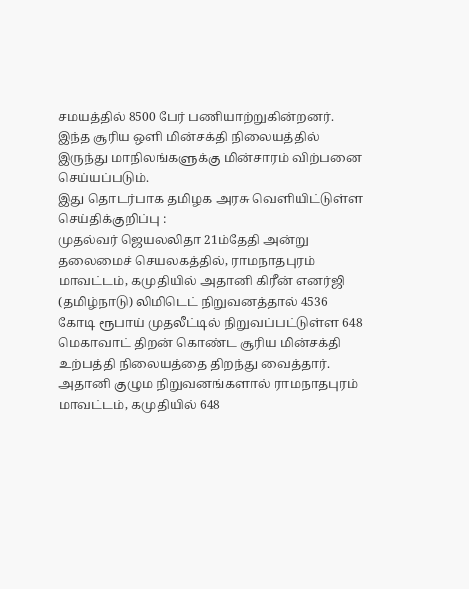சமயத்தில் 8500 பேர் பணியாற்றுகின்றனர். இந்த சூரிய ஒளி மின்சக்தி நிலையத்தில் இருந்து மாநிலங்களுக்கு மின்சாரம் விற்பனை செய்யப்படும்.
இது தொடர்பாக தமிழக அரசு வெளியிட்டுள்ள செய்திக்குறிப்பு :
முதல்வர் ஜெயலலிதா 21ம்தேதி அன்று தலைமைச் செயலகத்தில், ராமநாதபுரம் மாவட்டம், கமுதியில் அதானி கிரீன் எனர்ஜி (தமிழ்நாடு) லிமிடெட் நிறுவனத்தால் 4536 கோடி ரூபாய் முதலீட்டில் நிறுவப்பட்டுள்ள 648 மெகாவாட் திறன் கொண்ட சூரிய மின்சக்தி உற்பத்தி நிலையத்தை திறந்து வைத்தார்.
அதானி குழும நிறுவனங்களால் ராமநாதபுரம் மாவட்டம், கமுதியில் 648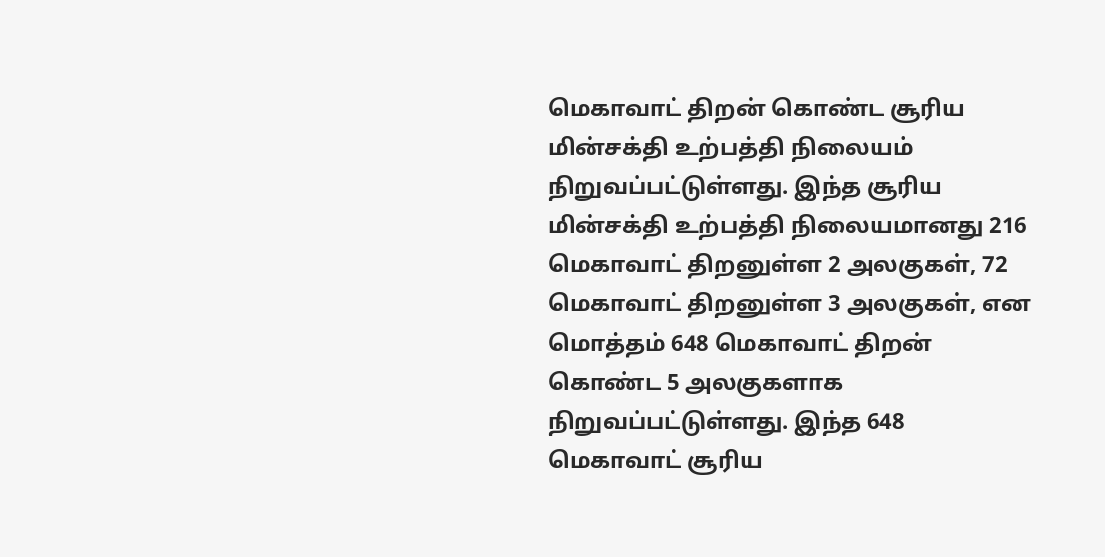மெகாவாட் திறன் கொண்ட சூரிய மின்சக்தி உற்பத்தி நிலையம் நிறுவப்பட்டுள்ளது. இந்த சூரிய மின்சக்தி உற்பத்தி நிலையமானது 216 மெகாவாட் திறனுள்ள 2 அலகுகள், 72 மெகாவாட் திறனுள்ள 3 அலகுகள், என மொத்தம் 648 மெகாவாட் திறன் கொண்ட 5 அலகுகளாக நிறுவப்பட்டுள்ளது. இந்த 648 மெகாவாட் சூரிய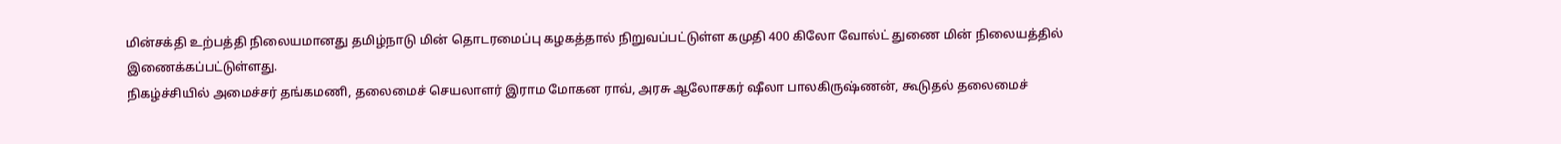மின்சக்தி உற்பத்தி நிலையமானது தமிழ்நாடு மின் தொடரமைப்பு கழகத்தால் நிறுவப்பட்டுள்ள கமுதி 400 கிலோ வோல்ட் துணை மின் நிலையத்தில் இணைக்கப்பட்டுள்ளது.
நிகழ்ச்சியில் அமைச்சர் தங்கமணி, தலைமைச் செயலாளர் இராம மோகன ராவ், அரசு ஆலோசகர் ஷீலா பாலகிருஷ்ணன், கூடுதல் தலைமைச்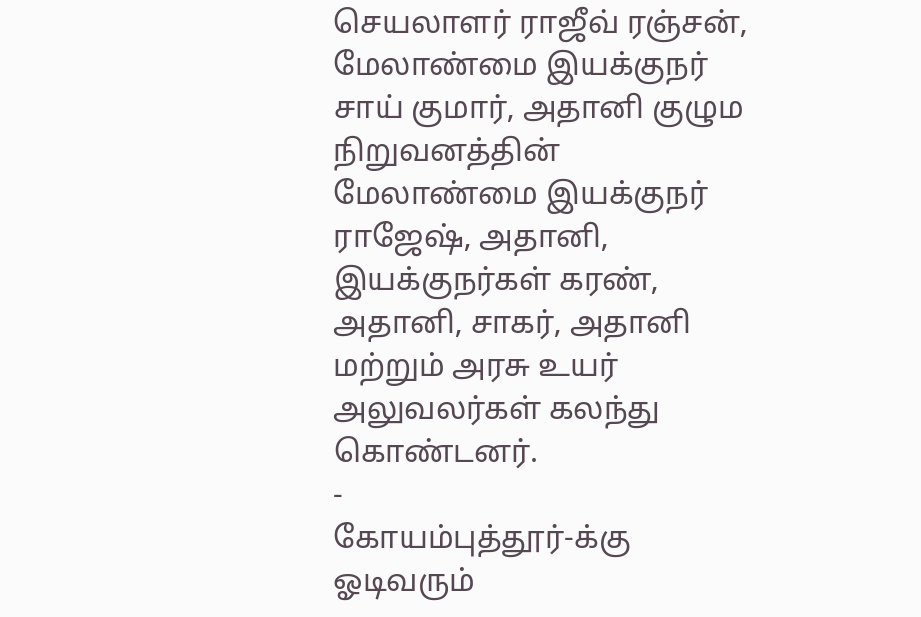செயலாளர் ராஜீவ் ரஞ்சன், மேலாண்மை இயக்குநர் சாய் குமார், அதானி குழும நிறுவனத்தின் மேலாண்மை இயக்குநர் ராஜேஷ், அதானி, இயக்குநர்கள் கரண், அதானி, சாகர், அதானி மற்றும் அரசு உயர் அலுவலர்கள் கலந்து கொண்டனர்.
-
கோயம்புத்தூர்-க்கு ஓடிவரும்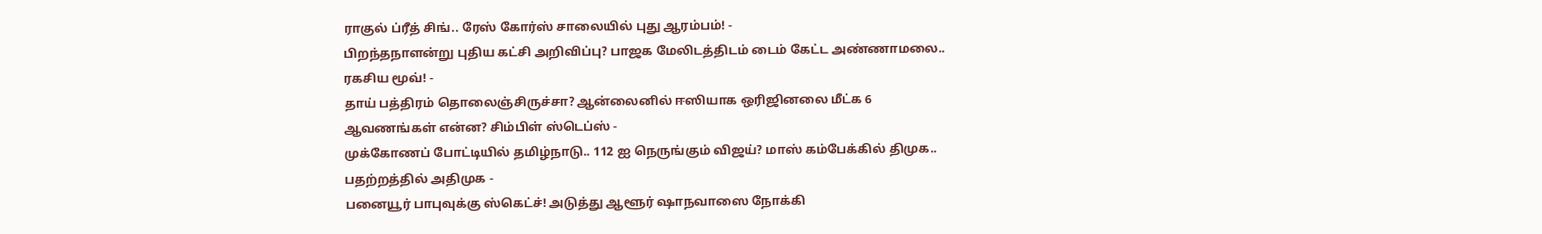ராகுல் ப்ரீத் சிங்.. ரேஸ் கோர்ஸ் சாலையில் புது ஆரம்பம்! -
பிறந்தநாளன்று புதிய கட்சி அறிவிப்பு? பாஜக மேலிடத்திடம் டைம் கேட்ட அண்ணாமலை.. ரகசிய மூவ்! -
தாய் பத்திரம் தொலைஞ்சிருச்சா? ஆன்லைனில் ஈஸியாக ஒரிஜினலை மீட்க 6 ஆவணங்கள் என்ன? சிம்பிள் ஸ்டெப்ஸ் -
முக்கோணப் போட்டியில் தமிழ்நாடு.. 112 ஐ நெருங்கும் விஜய்? மாஸ் கம்பேக்கில் திமுக.. பதற்றத்தில் அதிமுக -
பனையூர் பாபுவுக்கு ஸ்கெட்ச்! அடுத்து ஆளூர் ஷாநவாஸை நோக்கி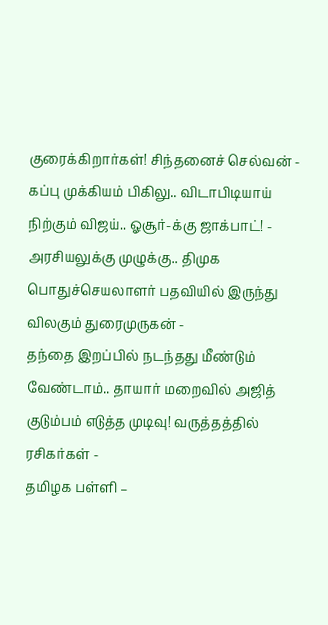குரைக்கிறார்கள்! சிந்தனைச் செல்வன் -
கப்பு முக்கியம் பிகிலு.. விடாபிடியாய் நிற்கும் விஜய்.. ஓசூர்-க்கு ஜாக்பாட்! -
அரசியலுக்கு முழுக்கு.. திமுக பொதுச்செயலாளர் பதவியில் இருந்து விலகும் துரைமுருகன் -
தந்தை இறப்பில் நடந்தது மீண்டும் வேண்டாம்.. தாயார் மறைவில் அஜித் குடும்பம் எடுத்த முடிவு! வருத்தத்தில் ரசிகர்கள் -
தமிழக பள்ளி –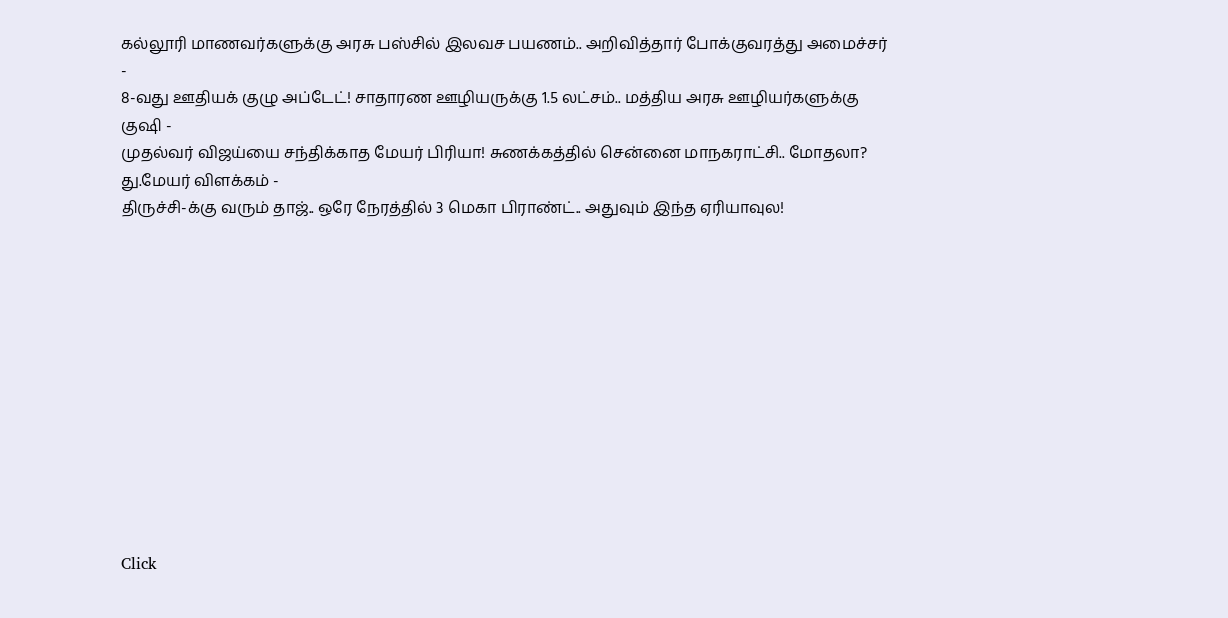கல்லூரி மாணவர்களுக்கு அரசு பஸ்சில் இலவச பயணம்.. அறிவித்தார் போக்குவரத்து அமைச்சர் -
8-வது ஊதியக் குழு அப்டேட்! சாதாரண ஊழியருக்கு 1.5 லட்சம்.. மத்திய அரசு ஊழியர்களுக்கு குஷி -
முதல்வர் விஜய்யை சந்திக்காத மேயர் பிரியா! சுணக்கத்தில் சென்னை மாநகராட்சி.. மோதலா? து.மேயர் விளக்கம் -
திருச்சி-க்கு வரும் தாஜ்.. ஒரே நேரத்தில் 3 மெகா பிராண்ட்.. அதுவும் இந்த ஏரியாவுல!












Click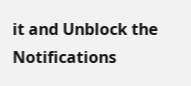it and Unblock the Notifications